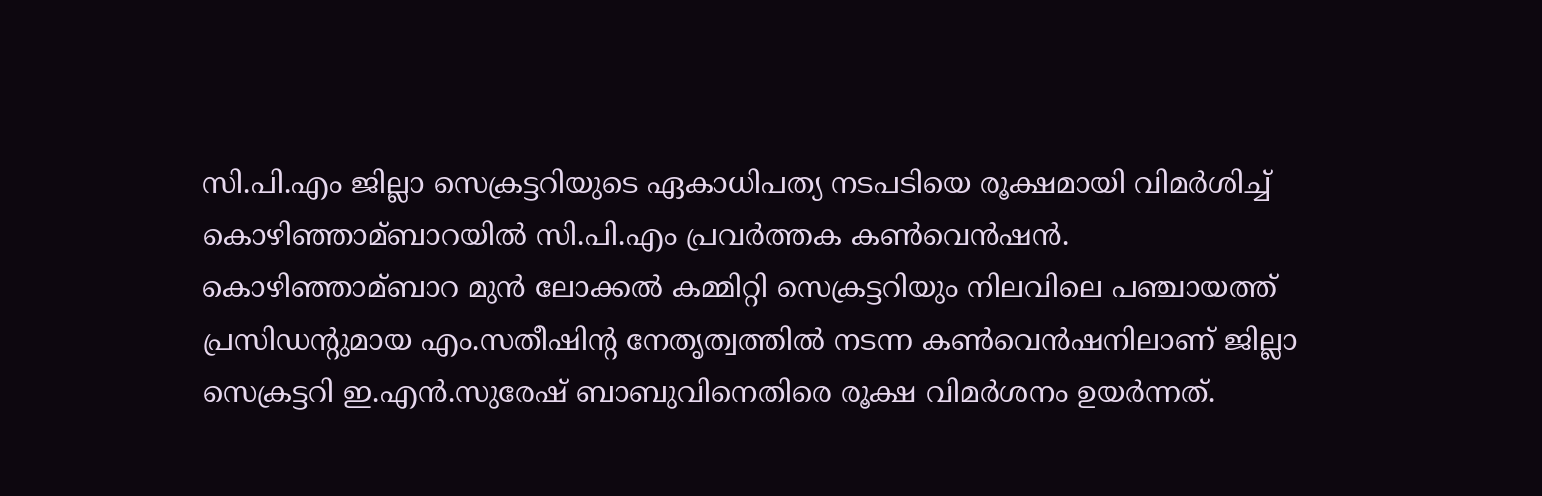സി.പി.എം ജില്ലാ സെക്രട്ടറിയുടെ ഏകാധിപത്യ നടപടിയെ രൂക്ഷമായി വിമർശിച്ച്‌ കൊഴിഞ്ഞാമ്ബാറയില്‍ സി.പി.എം പ്രവർത്തക കണ്‍വെൻഷൻ. കൊഴിഞ്ഞാമ്ബാറ മുൻ ലോക്കല്‍ കമ്മിറ്റി സെക്രട്ടറിയും നിലവിലെ പഞ്ചായത്ത് പ്രസിഡന്റുമായ എം.സതീഷിന്റ നേതൃത്വത്തില്‍ നടന്ന കണ്‍വെൻഷനിലാണ് ജില്ലാ സെക്രട്ടറി ഇ.എൻ.സുരേഷ് ബാബുവിനെതിരെ രൂക്ഷ വിമർശനം ഉയർന്നത്.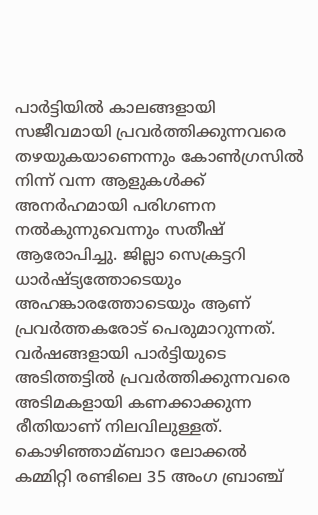പാർട്ടിയില്‍ കാലങ്ങളായി സജീവമായി പ്രവർത്തിക്കുന്നവരെ തഴയുകയാണെന്നും കോണ്‍ഗ്രസില്‍ നിന്ന് വന്ന ആളുകള്‍ക്ക് അനർഹമായി പരിഗണന നല്‍കുന്നുവെന്നും സതീഷ് ആരോപിച്ചു. ജില്ലാ സെക്രട്ടറി ധാർഷ്ട്യത്തോടെയും അഹങ്കാരത്തോടെയും ആണ് പ്രവർത്തകരോട് പെരുമാറുന്നത്. വർഷങ്ങളായി പാർട്ടിയുടെ അടിത്തട്ടില്‍ പ്രവർത്തിക്കുന്നവരെ അടിമകളായി കണക്കാക്കുന്ന രീതിയാണ് നിലവിലുള്ളത്. കൊഴിഞ്ഞാമ്ബാറ ലോക്കല്‍ കമ്മിറ്റി രണ്ടിലെ 35 അംഗ ബ്രാഞ്ച്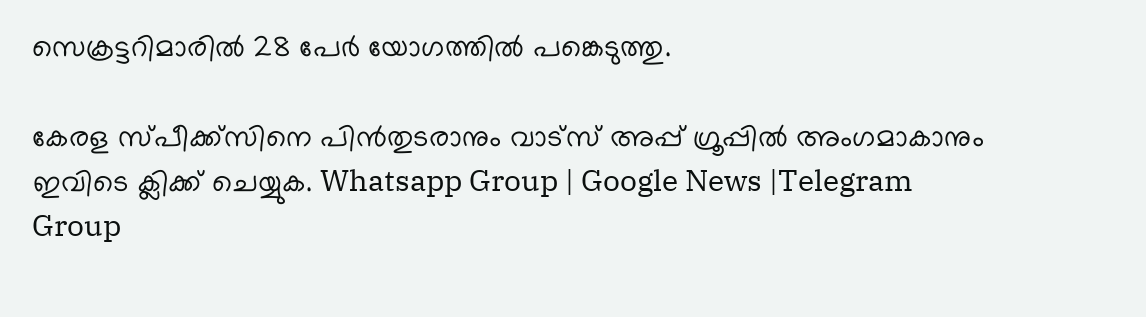സെക്രട്ടറിമാരില്‍ 28 പേർ യോഗത്തില്‍ പങ്കെടുത്തു.

കേരള സ്പീക്ക്സിനെ പിൻതുടരാനും വാട്സ് അപ്പ് ഗ്രൂപ്പിൽ അംഗമാകാനും ഇവിടെ ക്ലിക്ക് ചെയ്യുക. Whatsapp Group | Google News |Telegram Group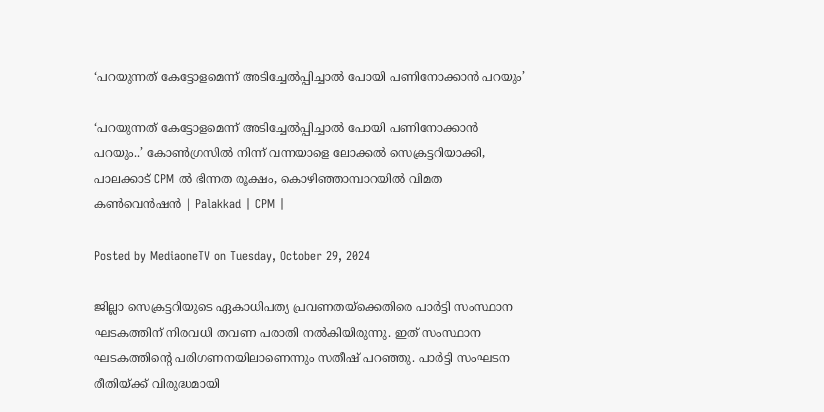‘പറയുന്നത് കേട്ടോളമെന്ന് അടിച്ചേൽപ്പിച്ചാൽ പോയി പണിനോക്കാൻ പറയും’

‘പറയുന്നത് കേട്ടോളമെന്ന് അടിച്ചേൽപ്പിച്ചാൽ പോയി പണിനോക്കാൻ പറയും..’ കോൺഗ്രസിൽ നിന്ന് വന്നയാളെ ലോക്കൽ സെക്രട്ടറിയാക്കി, പാലക്കാട് CPM ൽ ഭിന്നത രൂക്ഷം, കൊഴിഞ്ഞാമ്പാറയിൽ വിമത കണ്‍വെൻഷൻ | Palakkad | CPM |

Posted by MediaoneTV on Tuesday, October 29, 2024

ജില്ലാ സെക്രട്ടറിയുടെ ഏകാധിപത്യ പ്രവണതയ്‌ക്കെതിരെ പാർട്ടി സംസ്ഥാന ഘടകത്തിന് നിരവധി തവണ പരാതി നല്‍കിയിരുന്നു. ഇത് സംസ്ഥാന ഘടകത്തിന്റെ പരിഗണനയിലാണെന്നും സതീഷ് പറഞ്ഞു. പാർട്ടി സംഘടന രീതിയ്ക്ക് വിരുദ്ധമായി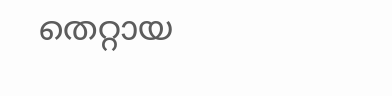തെറ്റായ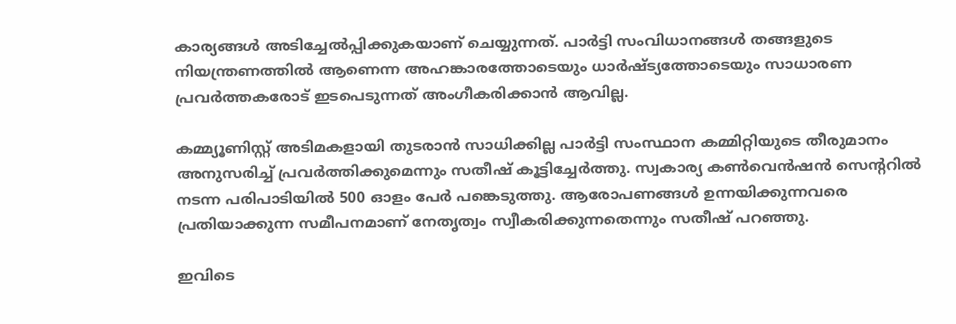കാര്യങ്ങള്‍ അടിച്ചേല്‍പ്പിക്കുകയാണ് ചെയ്യുന്നത്. പാർട്ടി സംവിധാനങ്ങള്‍ തങ്ങളുടെ നിയന്ത്രണത്തില്‍ ആണെന്ന അഹങ്കാരത്തോടെയും ധാർഷ്ട്യത്തോടെയും സാധാരണ പ്രവർത്തകരോട് ഇടപെടുന്നത് അംഗീകരിക്കാൻ ആവില്ല.

കമ്മ്യൂണിസ്റ്റ് അടിമകളായി തുടരാൻ സാധിക്കില്ല പാർട്ടി സംസ്ഥാന കമ്മിറ്റിയുടെ തീരുമാനം അനുസരിച്ച്‌ പ്രവർത്തിക്കുമെന്നും സതീഷ് കൂട്ടിച്ചേർത്തു. സ്വകാര്യ കണ്‍വെൻഷൻ സെന്ററില്‍ നടന്ന പരിപാടിയില്‍ 500 ഓളം പേർ പങ്കെടുത്തു. ആരോപണങ്ങള്‍ ഉന്നയിക്കുന്നവരെ പ്രതിയാക്കുന്ന സമീപനമാണ് നേതൃത്വം സ്വീകരിക്കുന്നതെന്നും സതീഷ് പറഞ്ഞു.

ഇവിടെ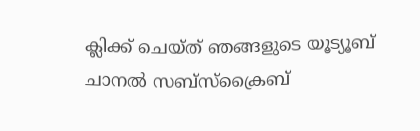ക്ലിക്ക് ചെയ്ത് ഞങ്ങളുടെ യൂട്യൂബ് ചാനൽ സബ്സ്ക്രൈബ്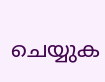ചെയ്യുക